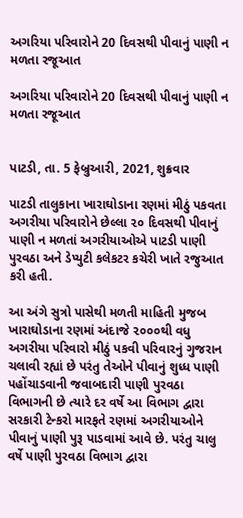અગરિયા પરિવારોને 20 દિવસથી પીવાનું પાણી ન મળતા રજૂઆત

અગરિયા પરિવારોને 20 દિવસથી પીવાનું પાણી ન મળતા રજૂઆત


પાટડી, તા. 5 ફેબ્રુઆરી, 2021, શુક્રવાર

પાટડી તાલુકાના ખારાઘોડાના રણમાં મીઠું પકવતા અગરીયા પરિવારોને છેલ્લા ૨૦ દિવસથી પીવાનું પાણી ન મળતાં અગરીયાઓએ પાટડી પાણી પુરવઠા અને ડેપ્યુટી કલેકટર કચેરી ખાતે રજુઆત કરી હતી.

આ અંગે સુત્રો પાસેથી મળતી માહિતી મુજબ ખારાઘોડાના રણમાં અંદાજે ૨૦૦૦થી વધુ અગરીયા પરિવારો મીઠું પકવી પરિવારનું ગુજરાન ચલાવી રહ્યાં છે પરંતુ તેઓને પીવાનું શુધ્ધ પાણી પહોંચાડવાની જવાબદારી પાણી પુરવઠા વિભાગની છે ત્યારે દર વર્ષે આ વિભાગ દ્વારા સરકારી ટેન્કરો મારફતે રણમાં અગરીયાઓને પીવાનું પાણી પુરૂ પાડવામાં આવે છે. પરંતુ ચાલુ વર્ષે પાણી પુરવઠા વિભાગ દ્વારા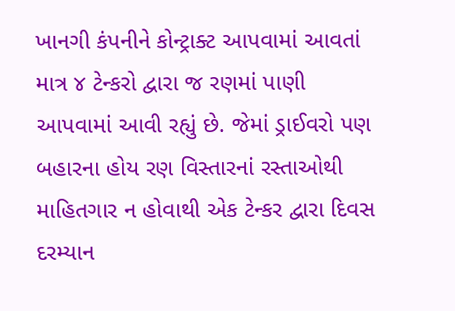ખાનગી કંપનીને કોન્ટ્રાક્ટ આપવામાં આવતાં માત્ર ૪ ટેન્કરો દ્વારા જ રણમાં પાણી આપવામાં આવી રહ્યું છે. જેમાં ડ્રાઈવરો પણ બહારના હોય રણ વિસ્તારનાં રસ્તાઓથી માહિતગાર ન હોવાથી એક ટેન્કર દ્વારા દિવસ દરમ્યાન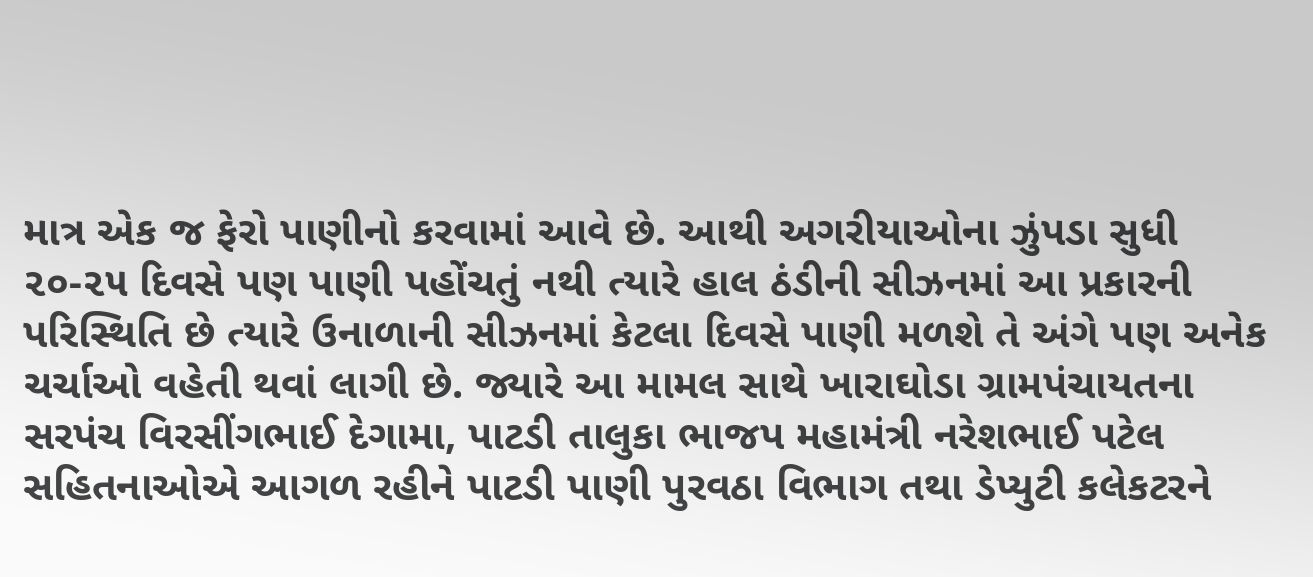માત્ર એક જ ફેરો પાણીનો કરવામાં આવે છે. આથી અગરીયાઓના ઝુંપડા સુધી ૨૦-૨૫ દિવસે પણ પાણી પહોંચતું નથી ત્યારે હાલ ઠંડીની સીઝનમાં આ પ્રકારની પરિસ્થિતિ છે ત્યારે ઉનાળાની સીઝનમાં કેટલા દિવસે પાણી મળશે તે અંગે પણ અનેક ચર્ચાઓ વહેતી થવાં લાગી છે. જ્યારે આ મામલ સાથે ખારાઘોડા ગ્રામપંચાયતના સરપંચ વિરસીંગભાઈ દેગામા, પાટડી તાલુકા ભાજપ મહામંત્રી નરેશભાઈ પટેલ સહિતનાઓએ આગળ રહીને પાટડી પાણી પુરવઠા વિભાગ તથા ડેપ્યુટી કલેકટરને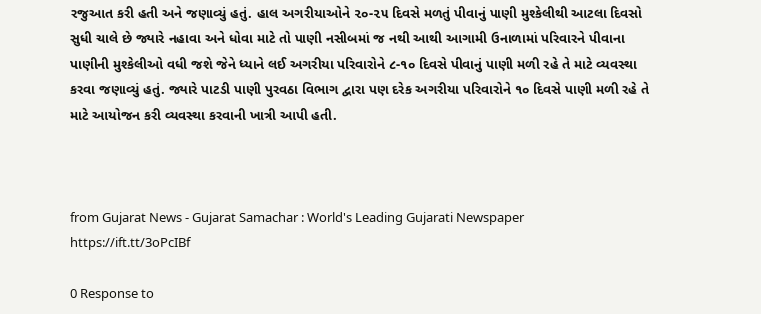રજુઆત કરી હતી અને જણાવ્યું હતું. હાલ અગરીયાઓને ૨૦-૨૫ દિવસે મળતું પીવાનું પાણી મુશ્કેલીથી આટલા દિવસો સુધી ચાલે છે જ્યારે નહાવા અને ધોવા માટે તો પાણી નસીબમાં જ નથી આથી આગામી ઉનાળામાં પરિવારને પીવાના પાણીની મુશ્કેલીઓ વધી જશે જેને ધ્યાને લઈ અગરીયા પરિવારોને ૮-૧૦ દિવસે પીવાનું પાણી મળી રહે તે માટે વ્યવસ્થા કરવા જણાવ્યું હતું. જ્યારે પાટડી પાણી પુરવઠા વિભાગ દ્વારા પણ દરેક અગરીયા પરિવારોને ૧૦ દિવસે પાણી મળી રહે તે માટે આયોજન કરી વ્યવસ્થા કરવાની ખાત્રી આપી હતી.



from Gujarat News - Gujarat Samachar : World's Leading Gujarati Newspaper https://ift.tt/3oPcIBf

0 Response to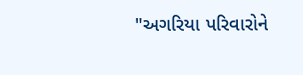"અગરિયા પરિવારોને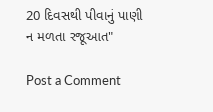20 દિવસથી પીવાનું પાણી ન મળતા રજૂઆત"

Post a Comment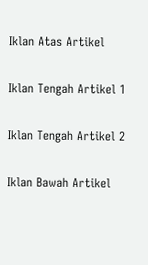Iklan Atas Artikel

Iklan Tengah Artikel 1

Iklan Tengah Artikel 2

Iklan Bawah Artikel